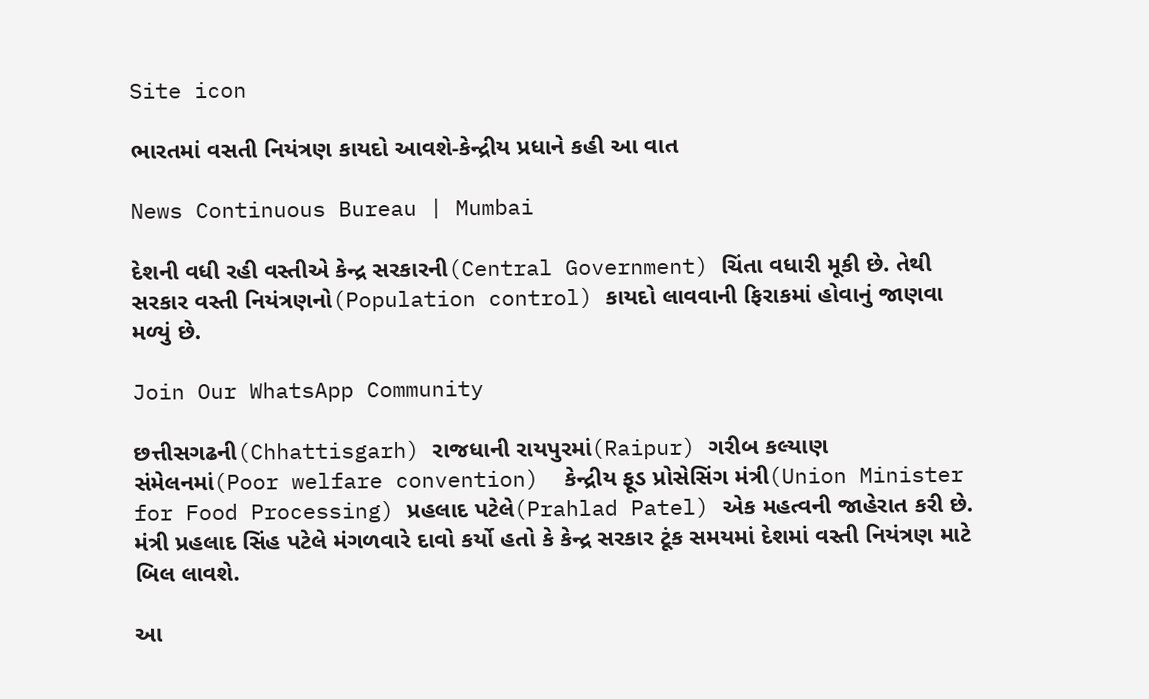Site icon

ભારતમાં વસતી નિયંત્રણ કાયદો આવશે-કેન્દ્રીય પ્રધાને કહી આ વાત

News Continuous Bureau | Mumbai

દેશની વધી રહી વસ્તીએ કેન્દ્ર સરકારની(Central Government) ચિંતા વધારી મૂકી છે. તેથી સરકાર વસ્તી નિયંત્રણનો(Population control) કાયદો લાવવાની ફિરાકમાં હોવાનું જાણવા મળ્યું છે.

Join Our WhatsApp Community

છત્તીસગઢની(Chhattisgarh) રાજધાની રાયપુરમાં(Raipur) ગરીબ કલ્યાણ સંમેલનમાં(Poor welfare convention)  કેન્દ્રીય ફૂડ પ્રોસેસિંગ મંત્રી(Union Minister for Food Processing) પ્રહલાદ પટેલે(Prahlad Patel) એક મહત્વની જાહેરાત કરી છે. મંત્રી પ્રહલાદ સિંહ પટેલે મંગળવારે દાવો કર્યો હતો કે કેન્દ્ર સરકાર ટૂંક સમયમાં દેશમાં વસ્તી નિયંત્રણ માટે બિલ લાવશે.

આ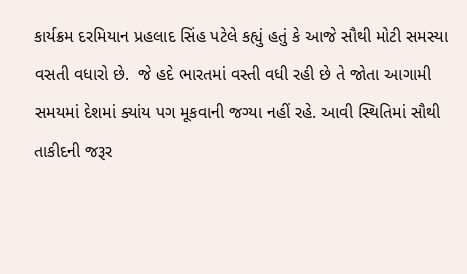કાર્યક્રમ દરમિયાન પ્રહલાદ સિંહ પટેલે કહ્યું હતું કે આજે સૌથી મોટી સમસ્યા વસતી વધારો છે.  જે હદે ભારતમાં વસ્તી વધી રહી છે તે જોતા આગામી સમયમાં દેશમાં ક્યાંય પગ મૂકવાની જગ્યા નહીં રહે. આવી સ્થિતિમાં સૌથી તાકીદની જરૂર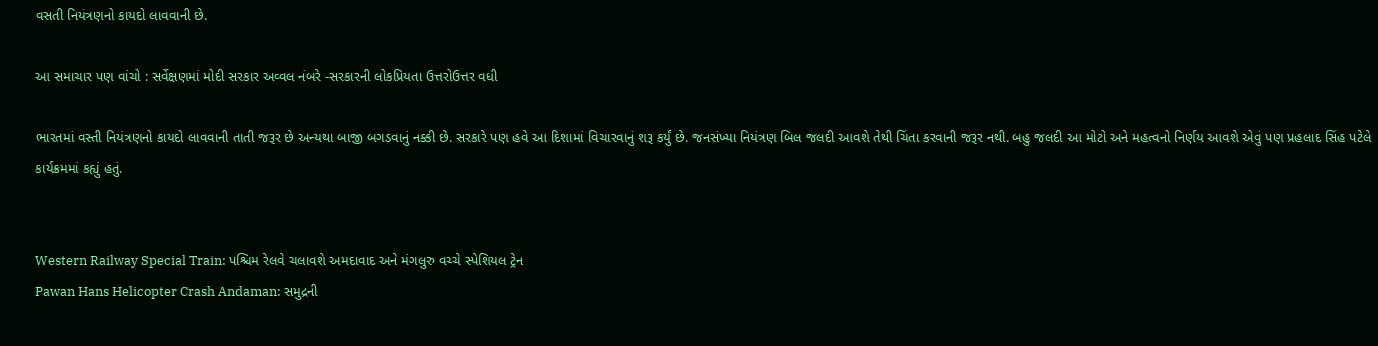વસતી નિયંત્રણનો કાયદો લાવવાની છે.

આ સમાચાર પણ વાંચો : સર્વેક્ષણમાં મોદી સરકાર અવ્વલ નંબરે -સરકારની લોકપ્રિયતા ઉત્તરોઉત્તર વધી

ભારતમાં વસ્તી નિયંત્રણનો કાયદો લાવવાની તાતી જરૂર છે અન્યથા બાજી બગડવાનું નક્કી છે. સરકારે પણ હવે આ દિશામાં વિચારવાનું શરૂ કર્યું છે. જનસંખ્યા નિયંત્રણ બિલ જલદી આવશે તેથી ચિંતા કરવાની જરૂર નથી. બહુ જલદી આ મોટો અને મહત્વનો નિર્ણય આવશે એવું પણ પ્રહલાદ સિંહ પટેલે કાર્યક્રમમાં કહ્યું હતું.


Western Railway Special Train: પશ્ચિમ રેલવે ચલાવશે અમદાવાદ અને મંગલુરુ વચ્ચે સ્પેશિયલ ટ્રેન
Pawan Hans Helicopter Crash Andaman: સમુદ્રની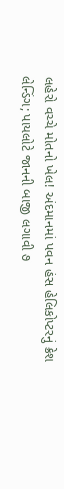લહેરો વચ્ચે મોતનો ખેલ! અંદમાનમાં પવન હંસ હેલિકોપ્ટરનું ક્રેશ લેન્ડિંગ; પાયલોટે જાનની બાજી લગાવી ૭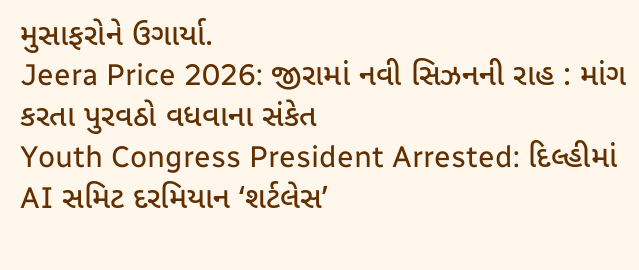મુસાફરોને ઉગાર્યા.
Jeera Price 2026: જીરામાં નવી સિઝનની રાહ : માંગ કરતા પુરવઠો વધવાના સંકેત
Youth Congress President Arrested: દિલ્હીમાં AI સમિટ દરમિયાન ‘શર્ટલેસ’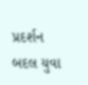પ્રદર્શન બદલ યુવા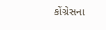કોંગ્રેસના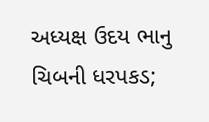અધ્યક્ષ ઉદય ભાનુ ચિબની ધરપકડ;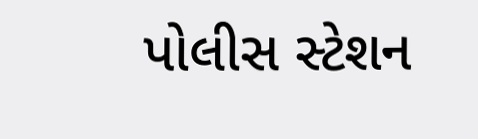પોલીસ સ્ટેશન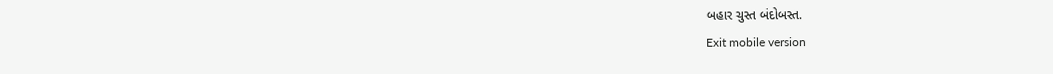બહાર ચુસ્ત બંદોબસ્ત.
Exit mobile version